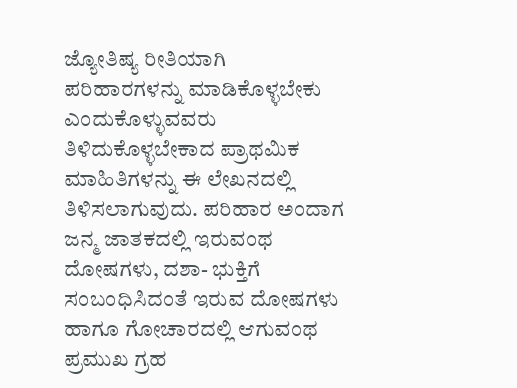ಜ್ಯೋತಿಷ್ಯ ರೀತಿಯಾಗಿ ಪರಿಹಾರಗಳನ್ನು ಮಾಡಿಕೊಳ್ಳಬೇಕು ಎಂದುಕೊಳ್ಳುವವರು ತಿಳಿದುಕೊಳ್ಳಬೇಕಾದ ಪ್ರಾಥಮಿಕ ಮಾಹಿತಿಗಳನ್ನು ಈ ಲೇಖನದಲ್ಲಿ ತಿಳಿಸಲಾಗುವುದು. ಪರಿಹಾರ ಅಂದಾಗ ಜನ್ಮ ಜಾತಕದಲ್ಲಿ ಇರುವಂಥ ದೋಷಗಳು, ದಶಾ- ಭುಕ್ತಿಗೆ ಸಂಬಂಧಿಸಿದಂತೆ ಇರುವ ದೋಷಗಳು ಹಾಗೂ ಗೋಚಾರದಲ್ಲಿ ಆಗುವಂಥ ಪ್ರಮುಖ ಗ್ರಹ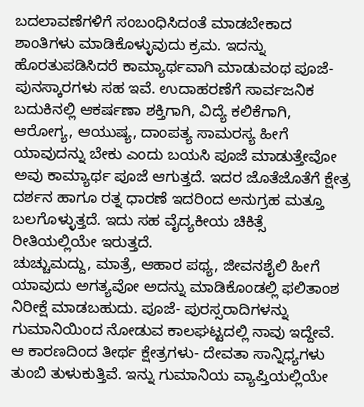ಬದಲಾವಣೆಗಳಿಗೆ ಸಂಬಂಧಿಸಿದಂತೆ ಮಾಡಬೇಕಾದ ಶಾಂತಿಗಳು ಮಾಡಿಕೊಳ್ಳುವುದು ಕ್ರಮ. ಇದನ್ನು ಹೊರತುಪಡಿಸಿದರೆ ಕಾಮ್ಯಾರ್ಥವಾಗಿ ಮಾಡುವಂಥ ಪೂಜೆ- ಪುನಸ್ಕಾರಗಳು ಸಹ ಇವೆ. ಉದಾಹರಣೆಗೆ ಸಾರ್ವಜನಿಕ ಬದುಕಿನಲ್ಲಿ ಆಕರ್ಷಣಾ ಶಕ್ತಿಗಾಗಿ, ವಿದ್ಯೆ ಕಲಿಕೆಗಾಗಿ, ಆರೋಗ್ಯ, ಆಯುಷ್ಯ, ದಾಂಪತ್ಯ ಸಾಮರಸ್ಯ ಹೀಗೆ ಯಾವುದನ್ನು ಬೇಕು ಎಂದು ಬಯಸಿ ಪೂಜೆ ಮಾಡುತ್ತೇವೋ ಅವು ಕಾಮ್ಯಾರ್ಥ ಪೂಜೆ ಆಗುತ್ತದೆ. ಇದರ ಜೊತೆಜೊತೆಗೆ ಕ್ಷೇತ್ರ ದರ್ಶನ ಹಾಗೂ ರತ್ನ ಧಾರಣೆ ಇದರಿಂದ ಅನುಗ್ರಹ ಮತ್ತೂ ಬಲಗೊಳ್ಳುತ್ತದೆ. ಇದು ಸಹ ವೈದ್ಯಕೀಯ ಚಿಕಿತ್ಸೆ ರೀತಿಯಲ್ಲಿಯೇ ಇರುತ್ತದೆ.
ಚುಚ್ಚುಮದ್ದು, ಮಾತ್ರೆ, ಆಹಾರ ಪಥ್ಯ, ಜೀವನಶೈಲಿ ಹೀಗೆ ಯಾವುದು ಅಗತ್ಯವೋ ಅದನ್ನು ಮಾಡಿಕೊಂಡಲ್ಲಿ ಫಲಿತಾಂಶ ನಿರೀಕ್ಷೆ ಮಾಡಬಹುದು. ಪೂಜೆ- ಪುರಸ್ಸರಾದಿಗಳನ್ನು ಗುಮಾನಿಯಿಂದ ನೋಡುವ ಕಾಲಘಟ್ಟದಲ್ಲಿ ನಾವು ಇದ್ದೇವೆ. ಆ ಕಾರಣದಿಂದ ತೀರ್ಥ ಕ್ಷೇತ್ರಗಳು- ದೇವತಾ ಸಾನ್ನಿಧ್ಯಗಳು ತುಂಬಿ ತುಳುಕುತ್ತಿವೆ. ಇನ್ನು ಗುಮಾನಿಯ ವ್ಯಾಪ್ತಿಯಲ್ಲಿಯೇ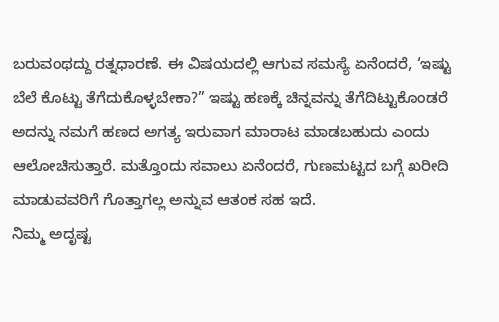ಬರುವಂಥದ್ದು ರತ್ನಧಾರಣೆ. ಈ ವಿಷಯದಲ್ಲಿ ಆಗುವ ಸಮಸ್ಯೆ ಏನೆಂದರೆ, ‘ಇಷ್ಟು ಬೆಲೆ ಕೊಟ್ಟು ತೆಗೆದುಕೊಳ್ಳಬೇಕಾ?” ಇಷ್ಟು ಹಣಕ್ಕೆ ಚಿನ್ನವನ್ನು ತೆಗೆದಿಟ್ಟುಕೊಂಡರೆ ಅದನ್ನು ನಮಗೆ ಹಣದ ಅಗತ್ಯ ಇರುವಾಗ ಮಾರಾಟ ಮಾಡಬಹುದು ಎಂದು ಆಲೋಚಿಸುತ್ತಾರೆ. ಮತ್ತೊಂದು ಸವಾಲು ಏನೆಂದರೆ, ಗುಣಮಟ್ಟದ ಬಗ್ಗೆ ಖರೀದಿ ಮಾಡುವವರಿಗೆ ಗೊತ್ತಾಗಲ್ಲ ಅನ್ನುವ ಆತಂಕ ಸಹ ಇದೆ.
ನಿಮ್ಮ ಅದೃಷ್ಟ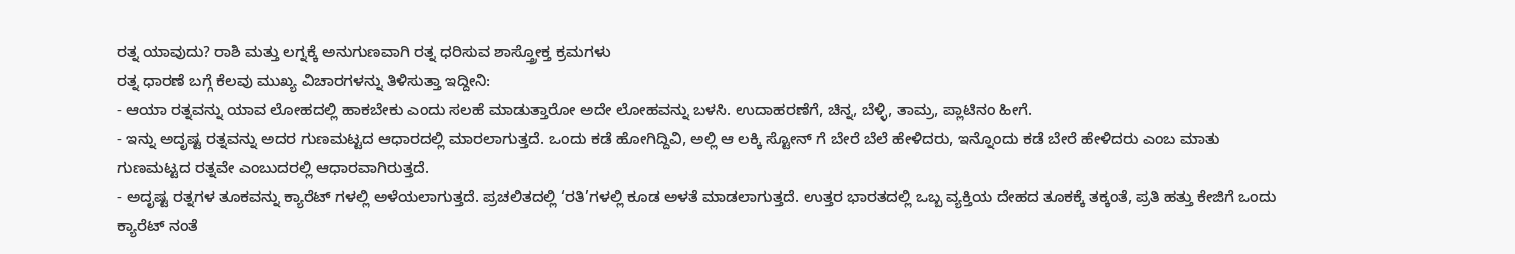ರತ್ನ ಯಾವುದು? ರಾಶಿ ಮತ್ತು ಲಗ್ನಕ್ಕೆ ಅನುಗುಣವಾಗಿ ರತ್ನ ಧರಿಸುವ ಶಾಸ್ತ್ರೋಕ್ತ ಕ್ರಮಗಳು
ರತ್ನ ಧಾರಣೆ ಬಗ್ಗೆ ಕೆಲವು ಮುಖ್ಯ ವಿಚಾರಗಳನ್ನು ತಿಳಿಸುತ್ತಾ ಇದ್ದೀನಿ:
- ಆಯಾ ರತ್ನವನ್ನು ಯಾವ ಲೋಹದಲ್ಲಿ ಹಾಕಬೇಕು ಎಂದು ಸಲಹೆ ಮಾಡುತ್ತಾರೋ ಅದೇ ಲೋಹವನ್ನು ಬಳಸಿ. ಉದಾಹರಣೆಗೆ, ಚಿನ್ನ, ಬೆಳ್ಳಿ, ತಾಮ್ರ, ಪ್ಲಾಟಿನಂ ಹೀಗೆ.
- ಇನ್ನು ಅದೃಷ್ಟ ರತ್ನವನ್ನು ಅದರ ಗುಣಮಟ್ಟದ ಆಧಾರದಲ್ಲಿ ಮಾರಲಾಗುತ್ತದೆ. ಒಂದು ಕಡೆ ಹೋಗಿದ್ದಿವಿ, ಅಲ್ಲಿ ಆ ಲಕ್ಕಿ ಸ್ಟೋನ್ ಗೆ ಬೇರೆ ಬೆಲೆ ಹೇಳಿದರು, ಇನ್ನೊಂದು ಕಡೆ ಬೇರೆ ಹೇಳಿದರು ಎಂಬ ಮಾತು ಗುಣಮಟ್ಟದ ರತ್ನವೇ ಎಂಬುದರಲ್ಲಿ ಆಧಾರವಾಗಿರುತ್ತದೆ.
- ಅದೃಷ್ಟ ರತ್ನಗಳ ತೂಕವನ್ನು ಕ್ಯಾರೆಟ್ ಗಳಲ್ಲಿ ಅಳೆಯಲಾಗುತ್ತದೆ. ಪ್ರಚಲಿತದಲ್ಲಿ ‘ರತಿ’ಗಳಲ್ಲಿ ಕೂಡ ಅಳತೆ ಮಾಡಲಾಗುತ್ತದೆ. ಉತ್ತರ ಭಾರತದಲ್ಲಿ ಒಬ್ಬ ವ್ಯಕ್ತಿಯ ದೇಹದ ತೂಕಕ್ಕೆ ತಕ್ಕಂತೆ, ಪ್ರತಿ ಹತ್ತು ಕೇಜಿಗೆ ಒಂದು ಕ್ಯಾರೆಟ್ ನಂತೆ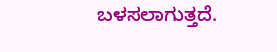ಬಳಸಲಾಗುತ್ತದೆ.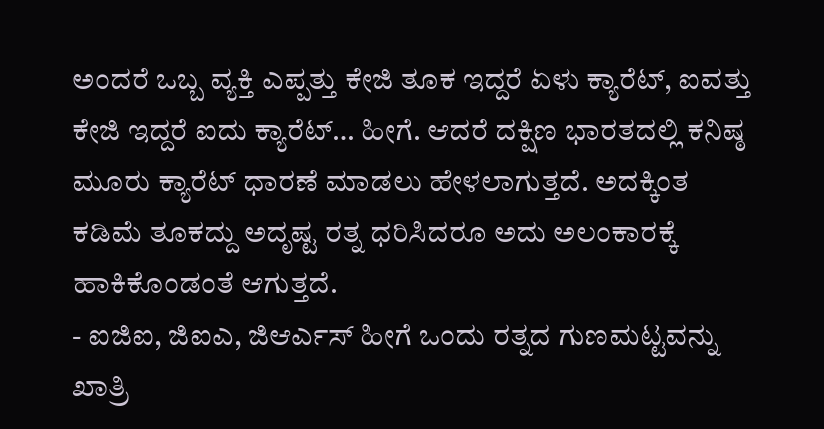ಅಂದರೆ ಒಬ್ಬ ವ್ಯಕ್ತಿ ಎಪ್ಪತ್ತು ಕೇಜಿ ತೂಕ ಇದ್ದರೆ ಏಳು ಕ್ಯಾರೆಟ್, ಐವತ್ತು ಕೇಜಿ ಇದ್ದರೆ ಐದು ಕ್ಯಾರೆಟ್… ಹೀಗೆ. ಆದರೆ ದಕ್ಷಿಣ ಭಾರತದಲ್ಲಿ ಕನಿಷ್ಠ ಮೂರು ಕ್ಯಾರೆಟ್ ಧಾರಣೆ ಮಾಡಲು ಹೇಳಲಾಗುತ್ತದೆ. ಅದಕ್ಕಿಂತ ಕಡಿಮೆ ತೂಕದ್ದು ಅದೃಷ್ಟ ರತ್ನ ಧರಿಸಿದರೂ ಅದು ಅಲಂಕಾರಕ್ಕೆ ಹಾಕಿಕೊಂಡಂತೆ ಆಗುತ್ತದೆ.
- ಐಜಿಐ, ಜಿಐಎ, ಜಿಆರ್ಎಸ್ ಹೀಗೆ ಒಂದು ರತ್ನದ ಗುಣಮಟ್ಟವನ್ನು ಖಾತ್ರಿ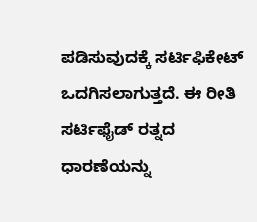ಪಡಿಸುವುದಕ್ಕೆ ಸರ್ಟಿಫಿಕೇಟ್ ಒದಗಿಸಲಾಗುತ್ತದೆ. ಈ ರೀತಿ ಸರ್ಟಿಫೈಡ್ ರತ್ನದ ಧಾರಣೆಯನ್ನು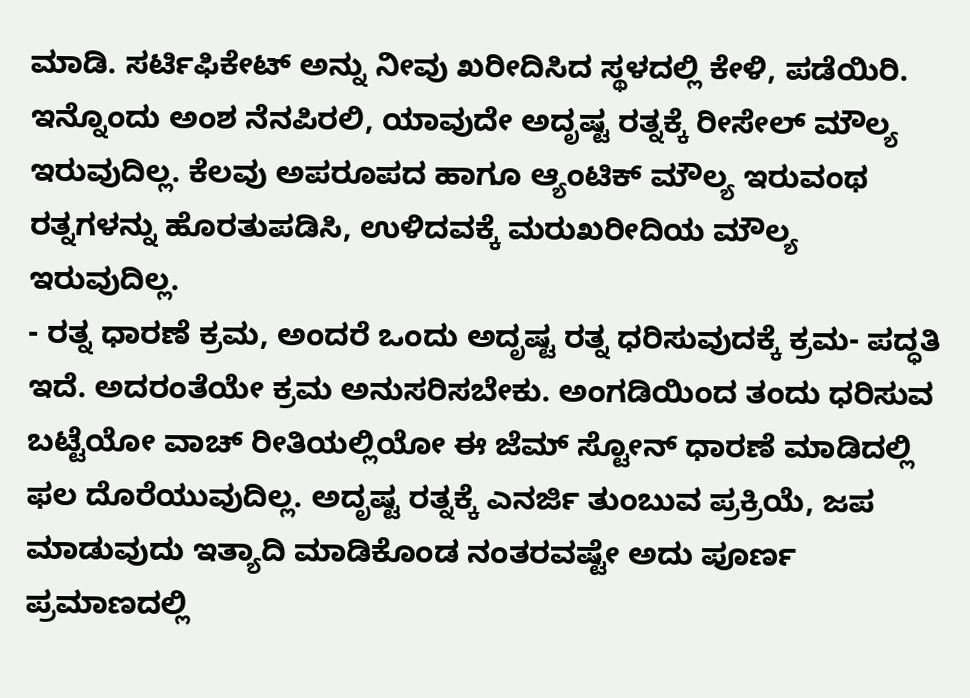ಮಾಡಿ. ಸರ್ಟಿಫಿಕೇಟ್ ಅನ್ನು ನೀವು ಖರೀದಿಸಿದ ಸ್ಥಳದಲ್ಲಿ ಕೇಳಿ, ಪಡೆಯಿರಿ. ಇನ್ನೊಂದು ಅಂಶ ನೆನಪಿರಲಿ, ಯಾವುದೇ ಅದೃಷ್ಟ ರತ್ನಕ್ಕೆ ರೀಸೇಲ್ ಮೌಲ್ಯ ಇರುವುದಿಲ್ಲ. ಕೆಲವು ಅಪರೂಪದ ಹಾಗೂ ಆ್ಯಂಟಿಕ್ ಮೌಲ್ಯ ಇರುವಂಥ ರತ್ನಗಳನ್ನು ಹೊರತುಪಡಿಸಿ, ಉಳಿದವಕ್ಕೆ ಮರುಖರೀದಿಯ ಮೌಲ್ಯ ಇರುವುದಿಲ್ಲ.
- ರತ್ನ ಧಾರಣೆ ಕ್ರಮ, ಅಂದರೆ ಒಂದು ಅದೃಷ್ಟ ರತ್ನ ಧರಿಸುವುದಕ್ಕೆ ಕ್ರಮ- ಪದ್ಧತಿ ಇದೆ. ಅದರಂತೆಯೇ ಕ್ರಮ ಅನುಸರಿಸಬೇಕು. ಅಂಗಡಿಯಿಂದ ತಂದು ಧರಿಸುವ ಬಟ್ಟೆಯೋ ವಾಚ್ ರೀತಿಯಲ್ಲಿಯೋ ಈ ಜೆಮ್ ಸ್ಟೋನ್ ಧಾರಣೆ ಮಾಡಿದಲ್ಲಿ ಫಲ ದೊರೆಯುವುದಿಲ್ಲ. ಅದೃಷ್ಟ ರತ್ನಕ್ಕೆ ಎನರ್ಜಿ ತುಂಬುವ ಪ್ರಕ್ರಿಯೆ, ಜಪ ಮಾಡುವುದು ಇತ್ಯಾದಿ ಮಾಡಿಕೊಂಡ ನಂತರವಷ್ಟೇ ಅದು ಪೂರ್ಣ ಪ್ರಮಾಣದಲ್ಲಿ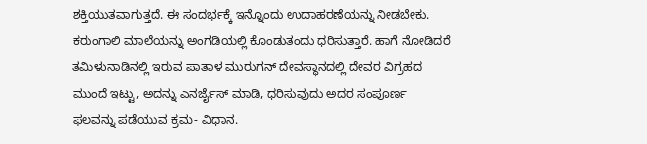ಶಕ್ತಿಯುತವಾಗುತ್ತದೆ. ಈ ಸಂದರ್ಭಕ್ಕೆ ಇನ್ನೊಂದು ಉದಾಹರಣೆಯನ್ನು ನೀಡಬೇಕು. ಕರುಂಗಾಲಿ ಮಾಲೆಯನ್ನು ಅಂಗಡಿಯಲ್ಲಿ ಕೊಂಡುತಂದು ಧರಿಸುತ್ತಾರೆ. ಹಾಗೆ ನೋಡಿದರೆ ತಮಿಳುನಾಡಿನಲ್ಲಿ ಇರುವ ಪಾತಾಳ ಮುರುಗನ್ ದೇವಸ್ಥಾನದಲ್ಲಿ ದೇವರ ವಿಗ್ರಹದ ಮುಂದೆ ಇಟ್ಟು, ಅದನ್ನು ಎನರ್ಜೈಸ್ ಮಾಡಿ, ಧರಿಸುವುದು ಅದರ ಸಂಪೂರ್ಣ ಫಲವನ್ನು ಪಡೆಯುವ ಕ್ರಮ- ವಿಧಾನ.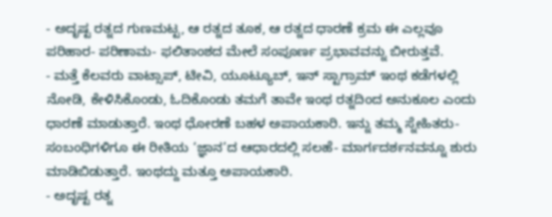- ಅದೃಷ್ಟ ರತ್ನದ ಗುಣಮಟ್ಟ, ಆ ರತ್ನದ ತೂಕ, ಆ ರತ್ನದ ಧಾರಣೆ ಕ್ರಮ ಈ ಎಲ್ಲವೂ ಪರಿಹಾರ- ಪರಿಣಾಮ- ಫಲಿತಾಂಶದ ಮೇಲೆ ಸಂಪೂರ್ಣ ಪ್ರಭಾವವನ್ನು ಬೀರುತ್ತವೆ.
- ಮತ್ತೆ ಕೆಲವರು ವಾಟ್ಸಾಪ್, ಟೀವಿ, ಯೂಟ್ಯೂಬ್, ಇನ್ ಸ್ಟಾಗ್ರಾಮ್ ಇಂಥ ಕಡೆಗಳಲ್ಲಿ ನೋಡಿ, ಕೇಳಿಸಿಕೊಂಡು, ಓದಿಕೊಂಡು ತಮಗೆ ತಾವೇ ಇಂಥ ರತ್ನದಿಂದ ಅನುಕೂಲ ಎಂದು ಧಾರಣೆ ಮಾಡುತ್ತಾರೆ. ಇಂಥ ಧೋರಣೆ ಬಹಳ ಅಪಾಯಕಾರಿ. ಇನ್ನು ತಮ್ಮ ಸ್ನೇಹಿತರು- ಸಂಬಂಧಿಗಳಿಗೂ ಈ ರೀತಿಯ ‘ಜ್ಞಾನ’ದ ಆಧಾರದಲ್ಲಿ ಸಲಹೆ- ಮಾರ್ಗದರ್ಶನವನ್ನೂ ಶುರು ಮಾಡಿಬಿಡುತ್ತಾರೆ. ಇಂಥದ್ದು ಮತ್ತೂ ಅಪಾಯಕಾರಿ.
- ಅದೃಷ್ಟ ರತ್ನ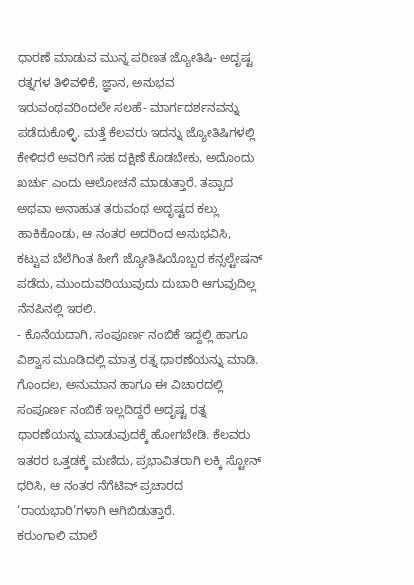ಧಾರಣೆ ಮಾಡುವ ಮುನ್ನ ಪರಿಣತ ಜ್ಯೋತಿಷಿ- ಅದೃಷ್ಟ ರತ್ನಗಳ ತಿಳಿವಳಿಕೆ, ಜ್ಞಾನ, ಅನುಭವ ಇರುವಂಥವರಿಂದಲೇ ಸಲಹೆ- ಮಾರ್ಗದರ್ಶನವನ್ನು ಪಡೆದುಕೊಳ್ಳಿ. ಮತ್ತೆ ಕೆಲವರು ಇದನ್ನು ಜ್ಯೋತಿಷಿಗಳಲ್ಲಿ ಕೇಳಿದರೆ ಅವರಿಗೆ ಸಹ ದಕ್ಷಿಣೆ ಕೊಡಬೇಕು, ಅದೊಂದು ಖರ್ಚು ಎಂದು ಆಲೋಚನೆ ಮಾಡುತ್ತಾರೆ. ತಪ್ಪಾದ ಅಥವಾ ಅನಾಹುತ ತರುವಂಥ ಅದೃಷ್ಟದ ಕಲ್ಲು ಹಾಕಿಕೊಂಡು, ಆ ನಂತರ ಅದರಿಂದ ಅನುಭವಿಸಿ, ಕಟ್ಟುವ ಬೆಲೆಗಿಂತ ಹೀಗೆ ಜ್ಯೋತಿಷಿಯೊಬ್ಬರ ಕನ್ಸಲ್ಟೇಷನ್ ಪಡೆದು, ಮುಂದುವರಿಯುವುದು ದುಬಾರಿ ಆಗುವುದಿಲ್ಲ ನೆನಪಿನಲ್ಲಿ ಇರಲಿ.
- ಕೊನೆಯದಾಗಿ, ಸಂಪೂರ್ಣ ನಂಬಿಕೆ ಇದ್ದಲ್ಲಿ ಹಾಗೂ ವಿಶ್ವಾಸ ಮೂಡಿದಲ್ಲಿ ಮಾತ್ರ ರತ್ನ ಧಾರಣೆಯನ್ನು ಮಾಡಿ. ಗೊಂದಲ, ಅನುಮಾನ ಹಾಗೂ ಈ ವಿಚಾರದಲ್ಲಿ ಸಂಪೂರ್ಣ ನಂಬಿಕೆ ಇಲ್ಲದಿದ್ದರೆ ಅದೃಷ್ಟ ರತ್ನ ಧಾರಣೆಯನ್ನು ಮಾಡುವುದಕ್ಕೆ ಹೋಗಬೇಡಿ. ಕೆಲವರು ಇತರರ ಒತ್ತಡಕ್ಕೆ ಮಣಿದು, ಪ್ರಭಾವಿತರಾಗಿ ಲಕ್ಕಿ ಸ್ಟೋನ್ ಧರಿಸಿ, ಆ ನಂತರ ನೆಗೆಟಿವ್ ಪ್ರಚಾರದ ‘ರಾಯಭಾರಿ’ಗಳಾಗಿ ಆಗಿಬಿಡುತ್ತಾರೆ.
ಕರುಂಗಾಲಿ ಮಾಲೆ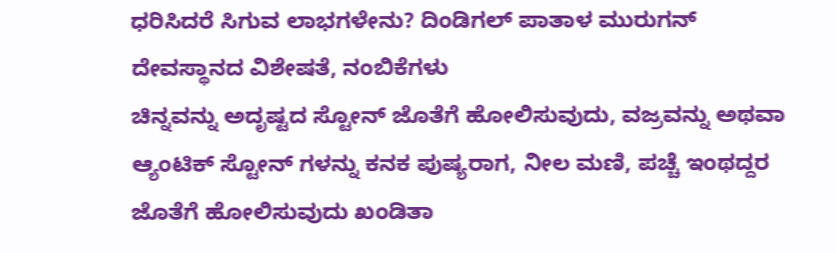ಧರಿಸಿದರೆ ಸಿಗುವ ಲಾಭಗಳೇನು? ದಿಂಡಿಗಲ್ ಪಾತಾಳ ಮುರುಗನ್ ದೇವಸ್ಥಾನದ ವಿಶೇಷತೆ, ನಂಬಿಕೆಗಳು
ಚಿನ್ನವನ್ನು ಅದೃಷ್ಟದ ಸ್ಟೋನ್ ಜೊತೆಗೆ ಹೋಲಿಸುವುದು, ವಜ್ರವನ್ನು ಅಥವಾ ಆ್ಯಂಟಿಕ್ ಸ್ಟೋನ್ ಗಳನ್ನು ಕನಕ ಪುಷ್ಯರಾಗ, ನೀಲ ಮಣಿ, ಪಚ್ಚೆ ಇಂಥದ್ದರ ಜೊತೆಗೆ ಹೋಲಿಸುವುದು ಖಂಡಿತಾ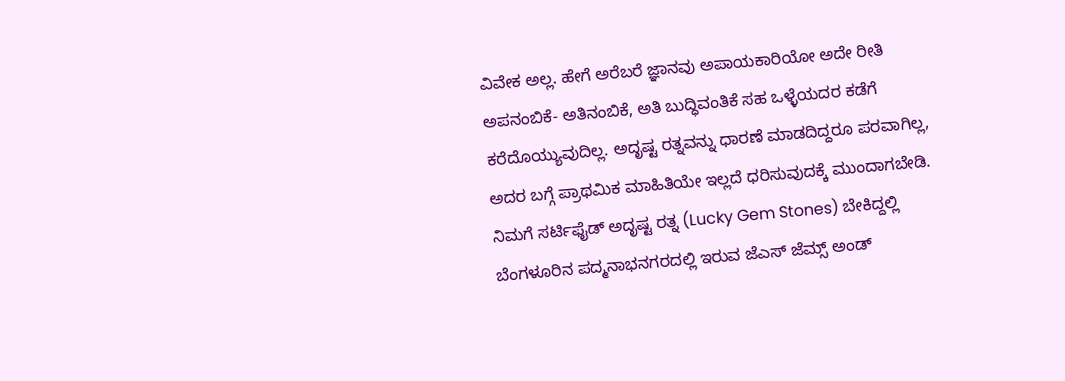ವಿವೇಕ ಅಲ್ಲ. ಹೇಗೆ ಅರೆಬರೆ ಜ್ಞಾನವು ಅಪಾಯಕಾರಿಯೋ ಅದೇ ರೀತಿ ಅಪನಂಬಿಕೆ- ಅತಿನಂಬಿಕೆ, ಅತಿ ಬುದ್ಧಿವಂತಿಕೆ ಸಹ ಒಳ್ಳೆಯದರ ಕಡೆಗೆ ಕರೆದೊಯ್ಯುವುದಿಲ್ಲ. ಅದೃಷ್ಟ ರತ್ನವನ್ನು ಧಾರಣೆ ಮಾಡದಿದ್ದರೂ ಪರವಾಗಿಲ್ಲ, ಅದರ ಬಗ್ಗೆ ಪ್ರಾಥಮಿಕ ಮಾಹಿತಿಯೇ ಇಲ್ಲದೆ ಧರಿಸುವುದಕ್ಕೆ ಮುಂದಾಗಬೇಡಿ.
ನಿಮಗೆ ಸರ್ಟಿಫೈಡ್ ಅದೃಷ್ಟ ರತ್ನ (Lucky Gem Stones) ಬೇಕಿದ್ದಲ್ಲಿ ಬೆಂಗಳೂರಿನ ಪದ್ಮನಾಭನಗರದಲ್ಲಿ ಇರುವ ಜೆಎಸ್ ಜೆಮ್ಸ್ ಅಂಡ್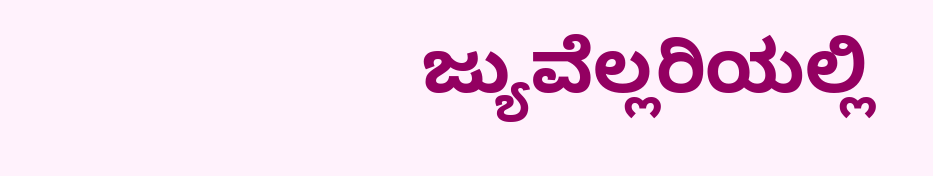ಜ್ಯುವೆಲ್ಲರಿಯಲ್ಲಿ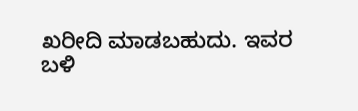ಖರೀದಿ ಮಾಡಬಹುದು. ಇವರ ಬಳಿ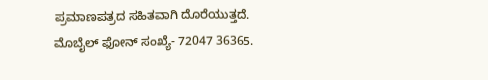ಪ್ರಮಾಣಪತ್ರದ ಸಹಿತವಾಗಿ ದೊರೆಯುತ್ತದೆ. ಮೊಬೈಲ್ ಫೋನ್ ಸಂಖ್ಯೆ- 72047 36365.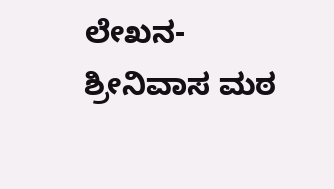ಲೇಖನ- ಶ್ರೀನಿವಾಸ ಮಠ